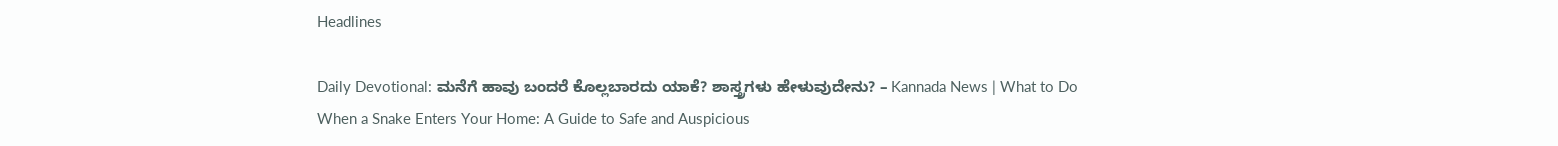Headlines

Daily Devotional: ಮನೆಗೆ ಹಾವು ಬಂದರೆ ಕೊಲ್ಲಬಾರದು ಯಾಕೆ? ಶಾಸ್ತ್ರಗಳು ಹೇಳುವುದೇನು? – Kannada News | What to Do When a Snake Enters Your Home: A Guide to Safe and Auspicious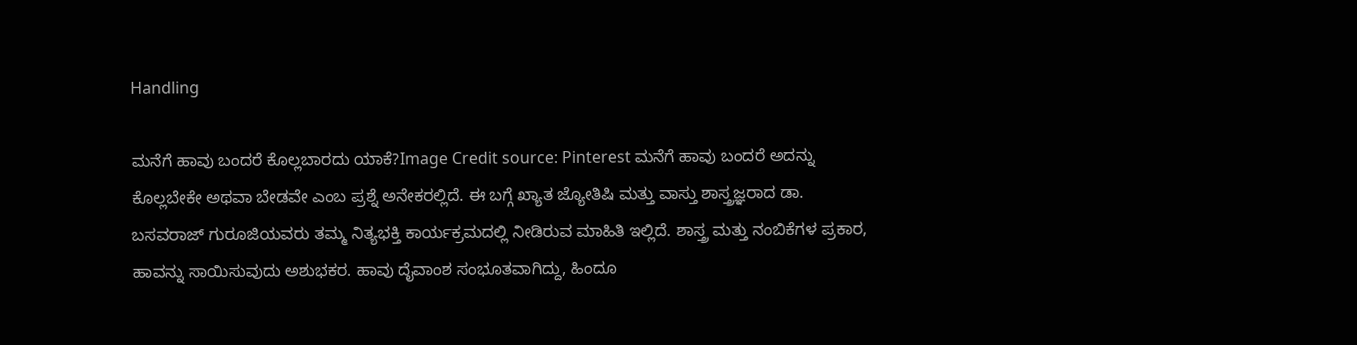Handling

ಮನೆಗೆ ಹಾವು ಬಂದರೆ ಕೊಲ್ಲಬಾರದು ಯಾಕೆ?Image Credit source: Pinterest ಮನೆಗೆ ಹಾವು ಬಂದರೆ ಅದನ್ನು ಕೊಲ್ಲಬೇಕೇ ಅಥವಾ ಬೇಡವೇ ಎಂಬ ಪ್ರಶ್ನೆ ಅನೇಕರಲ್ಲಿದೆ. ಈ ಬಗ್ಗೆ ಖ್ಯಾತ ಜ್ಯೋತಿಷಿ ಮತ್ತು ವಾಸ್ತು ಶಾಸ್ತ್ರಜ್ಞರಾದ ಡಾ. ಬಸವರಾಜ್ ಗುರೂಜಿಯವರು ತಮ್ಮ ನಿತ್ಯಭಕ್ತಿ ಕಾರ್ಯಕ್ರಮದಲ್ಲಿ ನೀಡಿರುವ ಮಾಹಿತಿ ಇಲ್ಲಿದೆ. ಶಾಸ್ತ್ರ ಮತ್ತು ನಂಬಿಕೆಗಳ ಪ್ರಕಾರ, ಹಾವನ್ನು ಸಾಯಿಸುವುದು ಅಶುಭಕರ. ಹಾವು ದೈವಾಂಶ ಸಂಭೂತವಾಗಿದ್ದು, ಹಿಂದೂ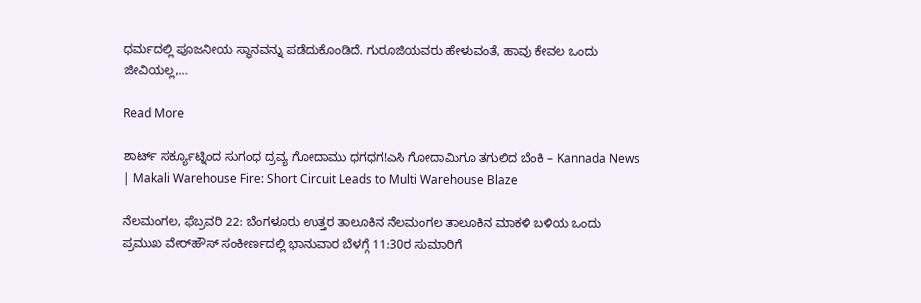ಧರ್ಮದಲ್ಲಿ ಪೂಜನೀಯ ಸ್ಥಾನವನ್ನು ಪಡೆದುಕೊಂಡಿದೆ. ಗುರೂಜಿಯವರು ಹೇಳುವಂತೆ, ಹಾವು ಕೇವಲ ಒಂದು ಜೀವಿಯಲ್ಲ,…

Read More

ಶಾರ್ಟ್ ಸರ್ಕ್ಯೂಟ್ನಿಂದ ಸುಗಂಧ ದ್ರವ್ಯ ಗೋದಾಮು ಧಗಧಗ!ಎಸಿ ಗೋದಾಮಿಗೂ ತಗುಲಿದ ಬೆಂಕಿ – Kannada News | Makali Warehouse Fire: Short Circuit Leads to Multi Warehouse Blaze

ನೆಲಮಂಗಲ, ಫೆಬ್ರವರಿ 22: ಬೆಂಗಳೂರು ಉತ್ತರ ತಾಲೂಕಿನ ನೆಲಮಂಗಲ ತಾಲೂಕಿನ ಮಾಕಳಿ ಬಳಿಯ ಒಂದು ಪ್ರಮುಖ ವೇರ್‌ಹೌಸ್ ಸಂಕೀರ್ಣದಲ್ಲಿ ಭಾನುವಾರ ಬೆಳಗ್ಗೆ 11:30ರ ಸುಮಾರಿಗೆ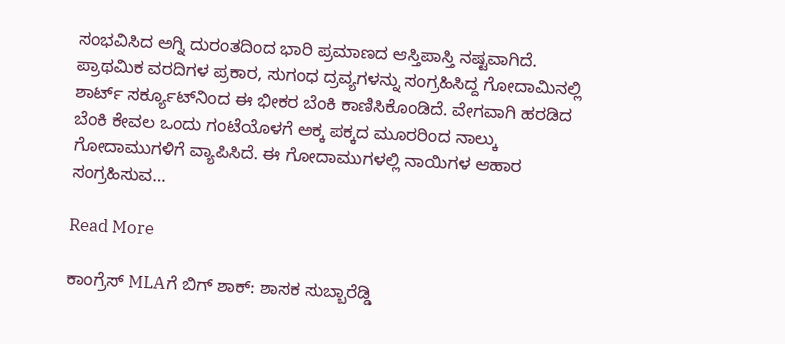ಸಂಭವಿಸಿದ ಅಗ್ನಿ ದುರಂತದಿಂದ ಭಾರಿ ಪ್ರಮಾಣದ ಆಸ್ತಿಪಾಸ್ತಿ ನಷ್ಟವಾಗಿದೆ. ಪ್ರಾಥಮಿಕ ವರದಿಗಳ ಪ್ರಕಾರ, ಸುಗಂಧ ದ್ರವ್ಯಗಳನ್ನು ಸಂಗ್ರಹಿಸಿದ್ದ ಗೋದಾಮಿನಲ್ಲಿ ಶಾರ್ಟ್ ಸರ್ಕ್ಯೂಟ್‌ನಿಂದ ಈ ಭೀಕರ ಬೆಂಕಿ ಕಾಣಿಸಿಕೊಂಡಿದೆ. ವೇಗವಾಗಿ ಹರಡಿದ ಬೆಂಕಿ ಕೇವಲ ಒಂದು ಗಂಟೆಯೊಳಗೆ ಅಕ್ಕ ಪಕ್ಕದ ಮೂರರಿಂದ ನಾಲ್ಕು ಗೋದಾಮುಗಳಿಗೆ ವ್ಯಾಪಿಸಿದೆ. ಈ ಗೋದಾಮುಗಳಲ್ಲಿ ನಾಯಿಗಳ ಆಹಾರ ಸಂಗ್ರಹಿಸುವ…

Read More

ಕಾಂಗ್ರೆಸ್ MLAಗೆ ಬಿಗ್ ಶಾಕ್: ಶಾಸಕ ಸುಬ್ಬಾರೆಡ್ಡಿ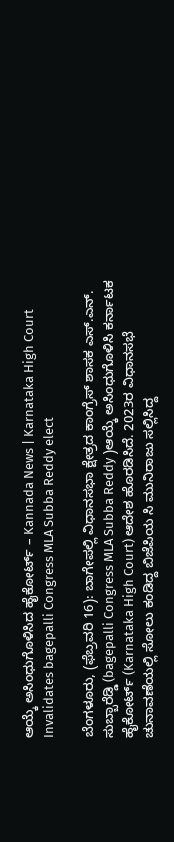ಆಯ್ಕೆ ಅಸಿಂಧುಗೊಳಿಸಿದ ಹೈಕೋರ್ಟ್ – Kannada News | Karnataka High Court Invalidates bagepalli Congress MLA Subba Reddy elect

ಬೆಂಗಳೂರು, (ಫೆಬ್ರವರಿ 16): ಬಾಗೇಪಲ್ಲಿ ವಿಧಾನಸಭಾ ಕ್ಷೇತ್ರದ ಕಾಂಗ್ರೆಸ್ ಶಾಸಕ ಎಸ್‌.ಎನ್‌. ಸುಬ್ಬಾರೆಡ್ಡಿ (bagepalli Congress MLA Subba Reddy )ಆಯ್ಕೆ ಅಸಿಂಧುಗೊಳಿಸಿ ಕರ್ನಾಟಕ ಹೈಕೋರ್ಟ್ (Karnataka High Court) ಆದೇಶ ಹೊರಡಿಸಿದೆ. 2023ರ ವಿಧಾನಸಭೆ ಚುನಾವಣೆಯಲ್ಲಿ ಸೋಲು ಕಂಡಿದ್ದ ಬಿಜೆಪಿಯ ಸಿ ಮುನಿರಾಜು ಸಲ್ಲಿಸಿದ್ದ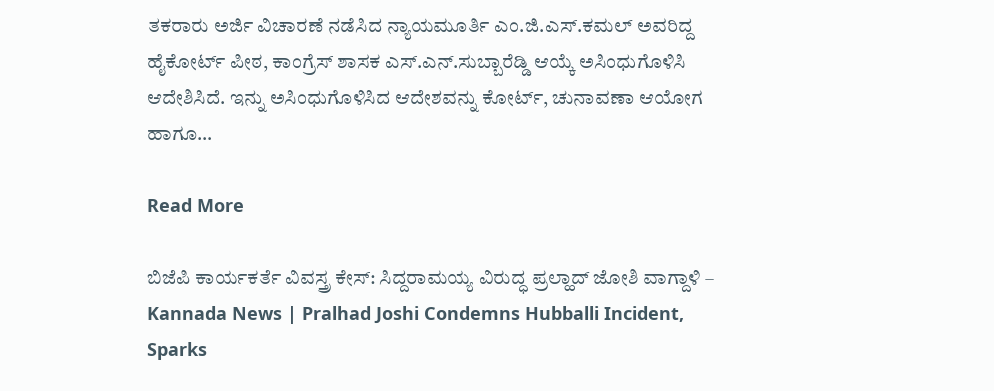ತಕರಾರು ಅರ್ಜಿ ವಿಚಾರಣೆ ನಡೆಸಿದ ನ್ಯಾಯಮೂರ್ತಿ ಎಂ.ಜಿ.ಎಸ್.ಕಮಲ್ ಅವರಿದ್ದ ಹೈಕೋರ್ಟ್ ಪೀಠ, ಕಾಂಗ್ರೆಸ್ ಶಾಸಕ ಎಸ್.ಎನ್.ಸುಬ್ಬಾರೆಡ್ಡಿ ಆಯ್ಕೆ ಅಸಿಂಧುಗೊಳಿಸಿ ಆದೇಶಿಸಿದೆ. ಇನ್ನು ಅಸಿಂಧುಗೊಳಿಸಿದ ಆದೇಶವನ್ನು ಕೋರ್ಟ್, ಚುನಾವಣಾ ಆಯೋಗ ಹಾಗೂ…

Read More

ಬಿಜೆಪಿ ಕಾರ್ಯಕರ್ತೆ ವಿವಸ್ತ್ರ ಕೇಸ್: ಸಿದ್ದರಾಮಯ್ಯ ವಿರುದ್ಧ ಪ್ರಲ್ಹಾದ್ ಜೋಶಿ ವಾಗ್ದಾಳಿ – Kannada News | Pralhad Joshi Condemns Hubballi Incident, Sparks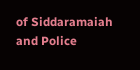of Siddaramaiah and Police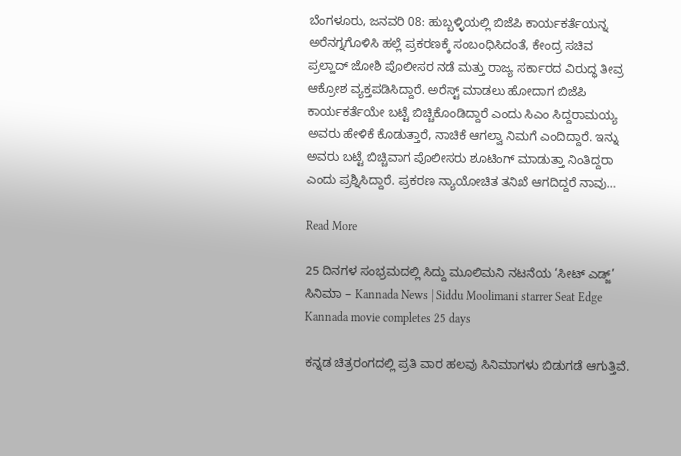ಬೆಂಗಳೂರು, ಜನವರಿ 08: ಹುಬ್ಬಳ್ಳಿಯಲ್ಲಿ ಬಿಜೆಪಿ ಕಾರ್ಯಕರ್ತೆಯನ್ನ ಅರೆನಗ್ನಗೊಳಿಸಿ ಹಲ್ಲೆ ಪ್ರಕರಣಕ್ಕೆ ಸಂಬಂಧಿಸಿದಂತೆ, ಕೇಂದ್ರ ಸಚಿವ ಪ್ರಲ್ಹಾದ್ ಜೋಶಿ ಪೊಲೀಸರ ನಡೆ ಮತ್ತು ರಾಜ್ಯ ಸರ್ಕಾರದ ವಿರುದ್ಧ ತೀವ್ರ ಆಕ್ರೋಶ ವ್ಯಕ್ತಪಡಿಸಿದ್ದಾರೆ. ಅರೆಸ್ಟ್ ಮಾಡಲು ಹೋದಾಗ ಬಿಜೆಪಿ ಕಾರ್ಯಕರ್ತೆಯೇ ಬಟ್ಟೆ ಬಿಚ್ಚಿಕೊಂಡಿದ್ದಾರೆ ಎಂದು ಸಿಎಂ ಸಿದ್ದರಾಮಯ್ಯ ಅವರು ಹೇಳಿಕೆ ಕೊಡುತ್ತಾರೆ, ನಾಚಿಕೆ ಆಗಲ್ವಾ ನಿಮಗೆ ಎಂದಿದ್ದಾರೆ. ಇನ್ನು ಅವರು ಬಟ್ಟೆ ಬಿಚ್ಚಿವಾಗ ಪೊಲೀಸರು ಶೂಟಿಂಗ್ ಮಾಡುತ್ತಾ ನಿಂತಿದ್ದರಾ ಎಂದು ಪ್ರಶ್ನಿಸಿದ್ದಾರೆ. ಪ್ರಕರಣ ನ್ಯಾಯೋಚಿತ ತನಿಖೆ ಆಗದಿದ್ದರೆ ನಾವು…

Read More

25 ದಿನಗಳ ಸಂಭ್ರಮದಲ್ಲಿ ಸಿದ್ದು ಮೂಲಿಮನಿ ನಟನೆಯ ‘ಸೀಟ್ ಎಡ್ಜ್’ ಸಿನಿಮಾ – Kannada News | Siddu Moolimani starrer Seat Edge Kannada movie completes 25 days

ಕನ್ನಡ ಚಿತ್ರರಂಗದಲ್ಲಿ ಪ್ರತಿ ವಾರ ಹಲವು ಸಿನಿಮಾಗಳು ಬಿಡುಗಡೆ ಆಗುತ್ತಿವೆ.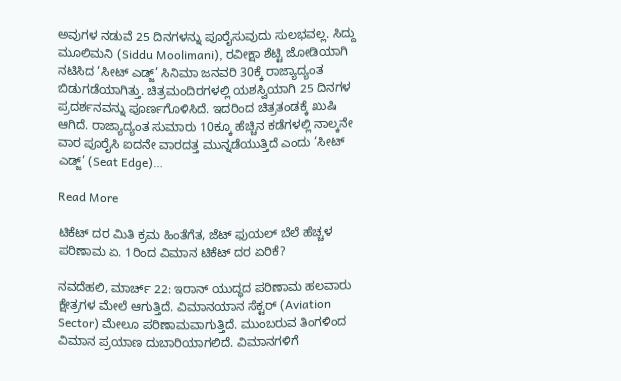ಅವುಗಳ ನಡುವೆ 25 ದಿನಗಳನ್ನು ಪೂರೈಸುವುದು ಸುಲಭವಲ್ಲ. ಸಿದ್ದು ಮೂಲಿಮನಿ (Siddu Moolimani), ರವೀಕ್ಷಾ ಶೆಟ್ಟಿ ಜೋಡಿಯಾಗಿ ನಟಿಸಿದ ‘ಸೀಟ್ ಎಡ್ಜ್’ ಸಿನಿಮಾ ಜನವರಿ 30ಕ್ಕೆ ರಾಜ್ಯಾದ್ಯಂತ ಬಿಡುಗಡೆಯಾಗಿತ್ತು. ಚಿತ್ರಮಂದಿರಗಳಲ್ಲಿ ಯಶಸ್ವಿಯಾಗಿ 25 ದಿನಗಳ ಪ್ರದರ್ಶನವನ್ನು ಪೂರ್ಣಗೊಳಿಸಿದೆ. ಇದರಿಂದ ಚಿತ್ರತಂಡಕ್ಕೆ ಖುಷಿ ಆಗಿದೆ. ರಾಜ್ಯಾದ್ಯಂತ ಸುಮಾರು 10ಕ್ಕೂ ಹೆಚ್ಚಿನ ಕಡೆಗಳಲ್ಲಿ ನಾಲ್ಕನೇ ವಾರ ಪೂರೈಸಿ ಐದನೇ ವಾರದತ್ತ ಮುನ್ನಡೆಯುತ್ತಿದೆ ಎಂದು ‘ಸೀಟ್ ಎಡ್ಜ್’ (Seat Edge)…

Read More

ಟಿಕೆಟ್ ದರ ಮಿತಿ ಕ್ರಮ ಹಿಂತೆಗೆತ, ಜೆಟ್ ಫುಯಲ್ ಬೆಲೆ ಹೆಚ್ಚಳ ಪರಿಣಾಮ ಏ. 1ರಿಂದ ವಿಮಾನ ಟಿಕೆಟ್ ದರ ಏರಿಕೆ?

ನವದೆಹಲಿ, ಮಾರ್ಚ್ 22: ಇರಾನ್ ಯುದ್ಧದ ಪರಿಣಾಮ ಹಲವಾರು ಕ್ಷೇತ್ರಗಳ ಮೇಲೆ ಆಗುತ್ತಿದೆ. ವಿಮಾನಯಾನ ಸೆಕ್ಟರ್ (Aviation Sector) ಮೇಲೂ ಪರಿಣಾಮವಾಗುತ್ತಿದೆ. ಮುಂಬರುವ ತಿಂಗಳಿಂದ ವಿಮಾನ ಪ್ರಯಾಣ ದುಬಾರಿಯಾಗಲಿದೆ. ವಿಮಾನಗಳಿಗೆ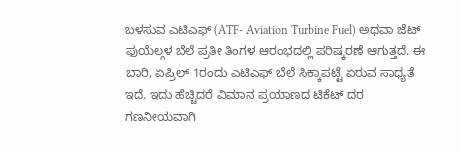ಬಳಸುವ ಎಟಿಎಫ್ (ATF- Aviation Turbine Fuel) ಅಥವಾ ಜೆಟ್ ಫುಯೆಲ್ಗಳ ಬೆಲೆ ಪ್ರತೀ ತಿಂಗಳ ಆರಂಭದಲ್ಲಿ ಪರಿಷ್ಕರಣೆ ಆಗುತ್ತದೆ. ಈ ಬಾರಿ, ಏಪ್ರಿಲ್ 1ರಂದು ಎಟಿಎಫ್ ಬೆಲೆ ಸಿಕ್ಕಾಪಟ್ಟೆ ಏರುವ ಸಾಧ್ಯತೆ ಇದೆ. ಇದು ಹೆಚ್ಚಿದರೆ ವಿಮಾನ ಪ್ರಯಾಣದ ಟಿಕೆಟ್ ದರ ಗಣನೀಯವಾಗಿ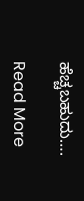ಹೆಚ್ಚಬಹುದು….

Read More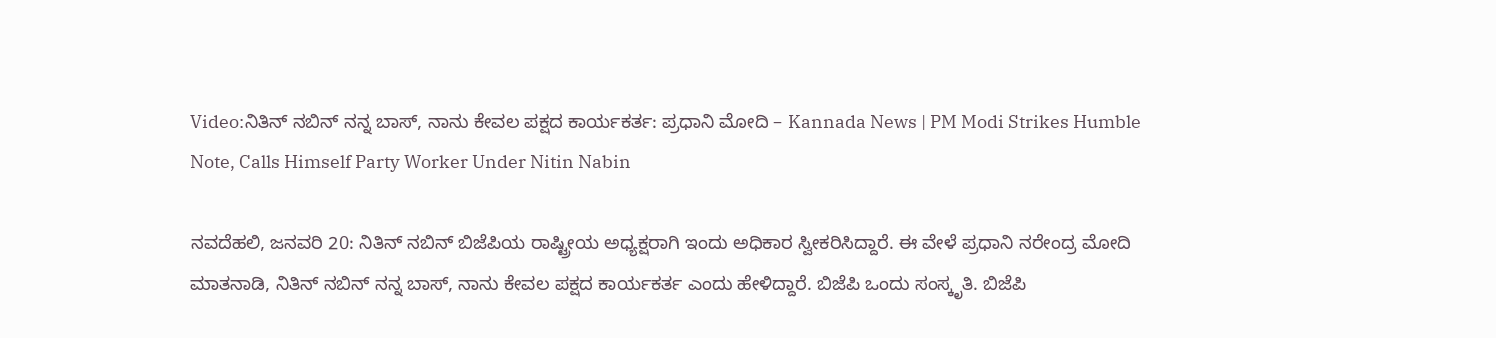Video:ನಿತಿನ್ ನಬಿನ್ ನನ್ನ ಬಾಸ್, ನಾನು ಕೇವಲ ಪಕ್ಷದ ಕಾರ್ಯಕರ್ತ: ಪ್ರಧಾನಿ ಮೋದಿ – Kannada News | PM Modi Strikes Humble Note, Calls Himself Party Worker Under Nitin Nabin

ನವದೆಹಲಿ, ಜನವರಿ 20: ನಿತಿನ್ ನಬಿನ್ ಬಿಜೆಪಿಯ ರಾಷ್ಟ್ರೀಯ ಅಧ್ಯಕ್ಷರಾಗಿ ಇಂದು ಅಧಿಕಾರ ಸ್ವೀಕರಿಸಿದ್ದಾರೆ. ಈ ವೇಳೆ ಪ್ರಧಾನಿ ನರೇಂದ್ರ ಮೋದಿ ಮಾತನಾಡಿ, ನಿತಿನ್ ನಬಿನ್ ನನ್ನ ಬಾಸ್, ನಾನು ಕೇವಲ ಪಕ್ಷದ ಕಾರ್ಯಕರ್ತ ಎಂದು ಹೇಳಿದ್ದಾರೆ. ಬಿಜೆಪಿ ಒಂದು ಸಂಸ್ಕೃತಿ. ಬಿಜೆಪಿ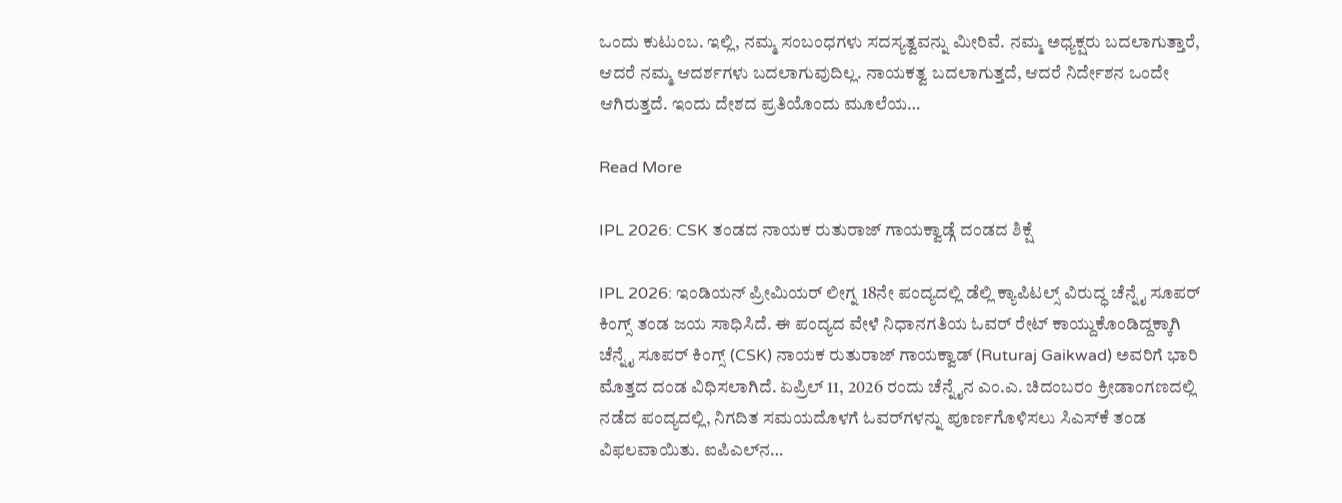ಒಂದು ಕುಟುಂಬ. ಇಲ್ಲಿ, ನಮ್ಮ ಸಂಬಂಧಗಳು ಸದಸ್ಯತ್ವವನ್ನು ಮೀರಿವೆ. ನಮ್ಮ ಅಧ್ಯಕ್ಷರು ಬದಲಾಗುತ್ತಾರೆ, ಆದರೆ ನಮ್ಮ ಆದರ್ಶಗಳು ಬದಲಾಗುವುದಿಲ್ಲ. ನಾಯಕತ್ವ ಬದಲಾಗುತ್ತದೆ, ಆದರೆ ನಿರ್ದೇಶನ ಒಂದೇ ಆಗಿರುತ್ತದೆ. ಇಂದು ದೇಶದ ಪ್ರತಿಯೊಂದು ಮೂಲೆಯ…

Read More

IPL 2026: CSK ತಂಡದ ನಾಯಕ ರುತುರಾಜ್ ಗಾಯಕ್ವಾಡ್ಗೆ ದಂಡದ ಶಿಕ್ಷೆ

IPL 2026: ಇಂಡಿಯನ್ ಪ್ರೀಮಿಯರ್ ಲೀಗ್ನ 18ನೇ ಪಂದ್ಯದಲ್ಲಿ ಡೆಲ್ಲಿ ಕ್ಯಾಪಿಟಲ್ಸ್ ವಿರುದ್ಧ ಚೆನ್ನೈ ಸೂಪರ್ ಕಿಂಗ್ಸ್ ತಂಡ ಜಯ ಸಾಧಿಸಿದೆ. ಈ ಪಂದ್ಯದ ವೇಳೆ ನಿಧಾನಗತಿಯ ಓವರ್ ರೇಟ್ ಕಾಯ್ದುಕೊಂಡಿದ್ದಕ್ಕಾಗಿ ಚೆನ್ನೈ ಸೂಪರ್ ಕಿಂಗ್ಸ್ (CSK) ನಾಯಕ ರುತುರಾಜ್ ಗಾಯಕ್ವಾಡ್ (Ruturaj Gaikwad) ಅವರಿಗೆ ಭಾರಿ ಮೊತ್ತದ ದಂಡ ವಿಧಿಸಲಾಗಿದೆ. ಏಪ್ರಿಲ್ 11, 2026 ರಂದು ಚೆನ್ನೈನ ಎಂ.ಎ. ಚಿದಂಬರಂ ಕ್ರೀಡಾಂಗಣದಲ್ಲಿ ನಡೆದ ಪಂದ್ಯದಲ್ಲಿ, ನಿಗದಿತ ಸಮಯದೊಳಗೆ ಓವರ್‌ಗಳನ್ನು ಪೂರ್ಣಗೊಳಿಸಲು ಸಿಎಸ್‌ಕೆ ತಂಡ ವಿಫಲವಾಯಿತು. ಐಪಿಎಲ್‌ನ…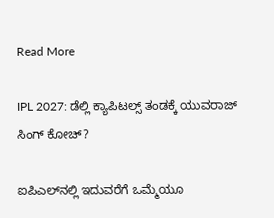Read More

IPL 2027: ಡೆಲ್ಲಿ ಕ್ಯಾಪಿಟಲ್ಸ್ ತಂಡಕ್ಕೆ ಯುವರಾಜ್ ಸಿಂಗ್ ಕೋಚ್?

ಐಪಿಎಲ್‌ನಲ್ಲಿ ಇದುವರೆಗೆ ಒಮ್ಮೆಯೂ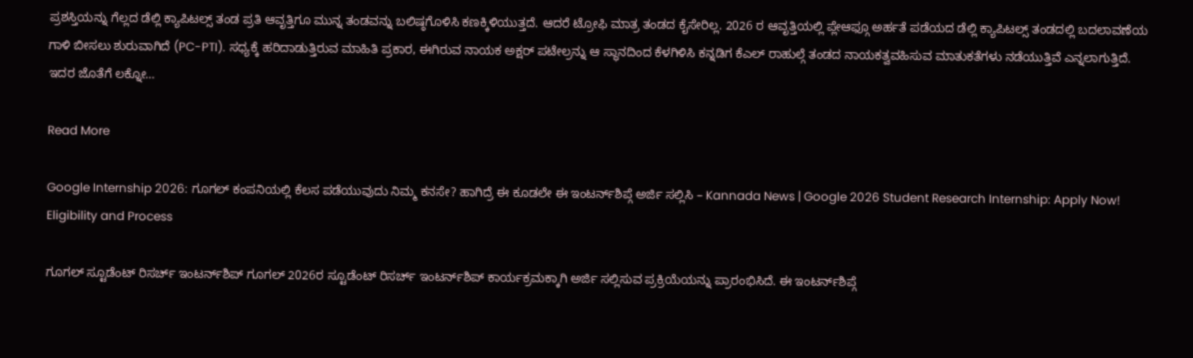ಪ್ರಶಸ್ತಿಯನ್ನು ಗೆಲ್ಲದ ಡೆಲ್ಲಿ ಕ್ಯಾಪಿಟಲ್ಸ್ ತಂಡ ಪ್ರತಿ ಆವೃತ್ತಿಗೂ ಮುನ್ನ ತಂಡವನ್ನು ಬಲಿಷ್ಠಗೊಳಿಸಿ ಕಣಕ್ಕಿಳಿಯುತ್ತದೆ. ಆದರೆ ಟ್ರೋಫಿ ಮಾತ್ರ ತಂಡದ ಕೈಸೇರಿಲ್ಲ. 2026 ರ ಆವೃತ್ತಿಯಲ್ಲಿ ಪ್ಲೇಆಫ್ಗೂ ಅರ್ಹತೆ ಪಡೆಯದ ಡೆಲ್ಲಿ ಕ್ಯಾಪಿಟಲ್ಸ್ ತಂಡದಲ್ಲಿ ಬದಲಾವಣೆಯ ಗಾಳಿ ಬೀಸಲು ಶುರುವಾಗಿದೆ (PC-PTI). ಸಧ್ಯಕ್ಕೆ ಹರಿದಾಡುತ್ತಿರುವ ಮಾಹಿತಿ ಪ್ರಕಾರ, ಈಗಿರುವ ನಾಯಕ ಅಕ್ಷರ್ ಪಟೇಲ್ರನ್ನು ಆ ಸ್ಥಾನದಿಂದ ಕೆಳಗಿಳಿಸಿ ಕನ್ನಡಿಗ ಕೆಎಲ್ ರಾಹುಲ್ಗೆ ತಂಡದ ನಾಯಕತ್ವವಹಿಸುವ ಮಾತುಕತೆಗಳು ನಡೆಯುತ್ತಿವೆ ಎನ್ನಲಾಗುತ್ತಿದೆ. ಇದರ ಜೊತೆಗೆ ಲಕ್ನೋ…

Read More

Google Internship 2026: ಗೂಗಲ್ ಕಂಪನಿಯಲ್ಲಿ ಕೆಲಸ ಪಡೆಯುವುದು ನಿಮ್ಮ ಕನಸೇ? ಹಾಗಿದ್ರೆ ಈ ಕೂಡಲೇ ಈ ಇಂಟರ್ನ್‌ಶಿಪ್ಗೆ ಅರ್ಜಿ ಸಲ್ಲಿಸಿ – Kannada News | Google 2026 Student Research Internship: Apply Now! Eligibility and Process

ಗೂಗಲ್ ಸ್ಟೂಡೆಂಟ್ ರಿಸರ್ಚ್ ಇಂಟರ್ನ್‌ಶಿಪ್ ಗೂಗಲ್ 2026ರ ಸ್ಟೂಡೆಂಟ್ ರಿಸರ್ಚ್ ಇಂಟರ್ನ್‌ಶಿಪ್ ಕಾರ್ಯಕ್ರಮಕ್ಕಾಗಿ ಅರ್ಜಿ ಸಲ್ಲಿಸುವ ಪ್ರಕ್ರಿಯೆಯನ್ನು ಪ್ರಾರಂಭಿಸಿದೆ. ಈ ಇಂಟರ್ನ್‌ಶಿಪ್ಗೆ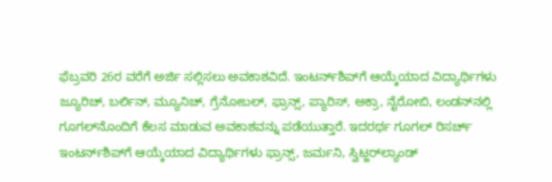ಫೆಬ್ರವರಿ 26ರ ವರೆಗೆ ಅರ್ಜಿ ಸಲ್ಲಿಸಲು ಅವಕಾಶವಿದೆ. ಇಂಟರ್ನ್‌ಶಿಪ್‌ಗೆ ಆಯ್ಕೆಯಾದ ವಿದ್ಯಾರ್ಥಿಗಳು ಜ್ಯೂರಿಚ್, ಬರ್ಲಿನ್, ಮ್ಯೂನಿಚ್, ಗ್ರೆನೋಬಲ್, ಫ್ರಾನ್ಸ್, ಪ್ಯಾರಿಸ್, ಅಕ್ರಾ, ನೈರೋಬಿ, ಲಂಡನ್‌ನಲ್ಲಿ ಗೂಗಲ್‌ನೊಂದಿಗೆ ಕೆಲಸ ಮಾಡುವ ಅವಕಾಶವನ್ನು ಪಡೆಯುತ್ತಾರೆ. ಇದರರ್ಥ ಗೂಗಲ್ ರಿಸರ್ಚ್ ಇಂಟರ್ನ್‌ಶಿಪ್‌ಗೆ ಆಯ್ಕೆಯಾದ ವಿದ್ಯಾರ್ಥಿಗಳು ಫ್ರಾನ್ಸ್, ಜರ್ಮನಿ, ಸ್ವಿಟ್ಜರ್‌ಲ್ಯಾಂಡ್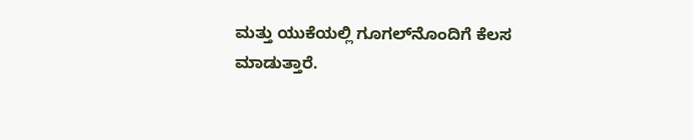ಮತ್ತು ಯುಕೆಯಲ್ಲಿ ಗೂಗಲ್‌ನೊಂದಿಗೆ ಕೆಲಸ ಮಾಡುತ್ತಾರೆ.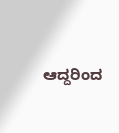ಆದ್ದರಿಂದ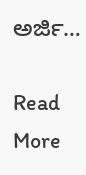ಅರ್ಜಿ…

Read More